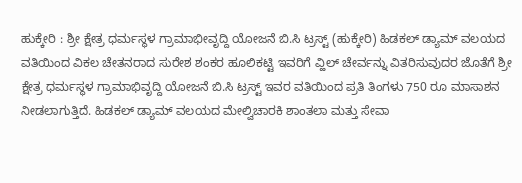ಹುಕ್ಕೇರಿ : ಶ್ರೀ ಕ್ಷೇತ್ರ ಧರ್ಮಸ್ಥಳ ಗ್ರಾಮಾಭೀವೃದ್ದಿ ಯೋಜನೆ ಬಿ.ಸಿ ಟ್ರಸ್ಟ್ (ಹುಕ್ಕೇರಿ) ಹಿಡಕಲ್ ಡ್ಯಾಮ್ ವಲಯದ ವತಿಯಿಂದ ವಿಕಲ ಚೇತನರಾದ ಸುರೇಶ ಶಂಕರ ಹೂಲಿಕಟ್ಟಿ ಇವರಿಗೆ ವ್ಹಿಲ್ ಚೇರ್ವನ್ನು ವಿತರಿಸುವುದರ ಜೊತೆಗೆ ಶ್ರೀ ಕ್ಷೇತ್ರ ಧರ್ಮಸ್ಥಳ ಗ್ರಾಮಾಭಿವೃದ್ದಿ ಯೋಜನೆ ಬಿ.ಸಿ ಟ್ರಸ್ಟ್ ಇವರ ವತಿಯಿಂದ ಪ್ರತಿ ತಿಂಗಳು 750 ರೂ ಮಾಸಾಶನ ನೀಡಲಾಗುತ್ತಿದೆ. ಹಿಡಕಲ್ ಡ್ಯಾಮ್ ವಲಯದ ಮೇಲ್ವಿಚಾರಕಿ ಶಾಂತಲಾ ಮತ್ತು ಸೇವಾ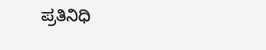ಪ್ರತಿನಿಧಿ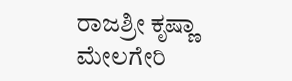ರಾಜಶ್ರೀ ಕೃಷ್ಣಾ ಮೇಲಗೇರಿ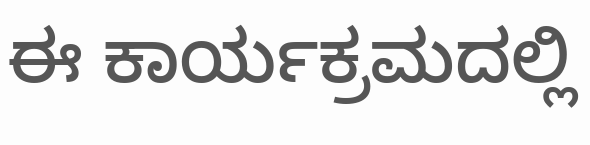ಈ ಕಾರ್ಯಕ್ರಮದಲ್ಲಿ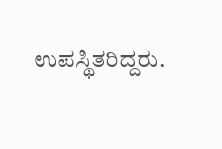ಉಪಸ್ಥಿತರಿದ್ದರು.